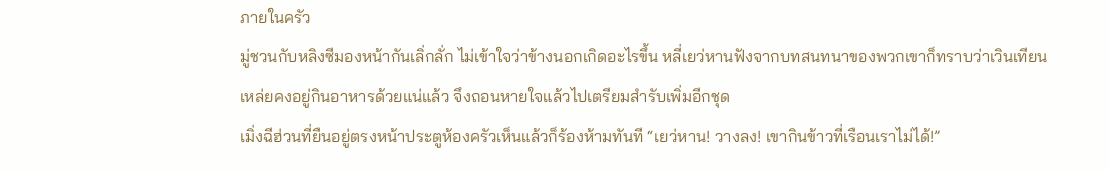ภายในครัว
มู่ชวนกับหลิงซีมองหน้ากันเลิ่กลั่ก ไม่เข้าใจว่าข้างนอกเกิดอะไรขึ้น หลี่เยว่หานฟังจากบทสนทนาของพวกเขาก็ทราบว่าเวินเทียนเหล่ยคงอยู่กินอาหารด้วยแน่แล้ว จึงถอนหายใจแล้วไปเตรียมสำรับเพิ่มอีกชุด
เมิ่งฉีฮ่วนที่ยืนอยู่ตรงหน้าประตูห้องครัวเห็นแล้วก็ร้องห้ามทันที “เยว่หาน! วางลง! เขากินข้าวที่เรือนเราไม่ได้!”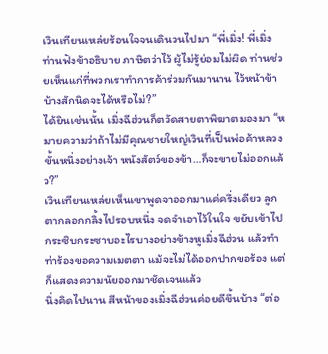เวินเทียนเหล่ยร้อนใจจนเดินวนไปมา “พี่เมิ่ง! พี่เมิ่งท่านฟังข้าอธิบาย ภาษิตว่าไว้ ผู้ไม่รู้ย่อมไม่ผิด ท่านช่วยเห็นแก่ที่พวกเราทำการค้าร่วมกันมานาน ไว้หน้าข้าบ้างสักนิดจะได้หรือไม่?”
ได้ยินเช่นนั้น เมิ่งฉีฮ่วนก็ตวัดสายตาพิฆาตมองมา “หมายความว่าถ้าไม่มีคุณชายใหญ่เวินที่เป็นพ่อค้าหลวงขั้นหนึ่งอย่างเจ้า หนังสัตว์ของข้า…ก็จะขายไม่ออกแล้ว?”
เวินเทียนเหล่ยเห็นเขาพูดจาออกมาแค่ครึ่งเดียว ลูกตากลอกกลิ้งไปรอบหนึ่ง จดจำเอาไว้ในใจ ขยับเข้าไปกระซิบกระซาบอะไรบางอย่างข้างหูเมิ่งฉีฮ่วน แล้วทำท่าร้องขอความเมตตา แม้จะไม่ได้ออกปากขอร้อง แต่ก็แสดงความนัยออกมาชัดเจนแล้ว
นิ่งคิดไปนาน สีหน้าของเมิ่งฉีฮ่วนค่อยดีขึ้นบ้าง “ต่อ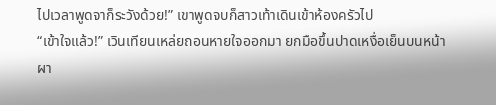ไปเวลาพูดจาก็ระวังด้วย!” เขาพูดจบก็สาวเท้าเดินเข้าห้องครัวไป
“เข้าใจแล้ว!” เวินเทียนเหล่ยถอนหายใจออกมา ยกมือขึ้นปาดเหงื่อเย็นบนหน้าผา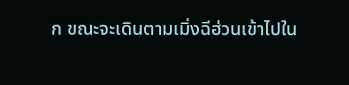ก ขณะจะเดินตามเมิ่งฉีฮ่วนเข้าไปใน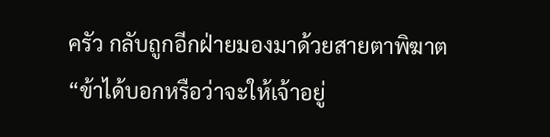ครัว กลับถูกอีกฝ่ายมองมาด้วยสายตาพิฆาต
“ข้าได้บอกหรือว่าจะให้เจ้าอยู่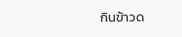กินข้าวด